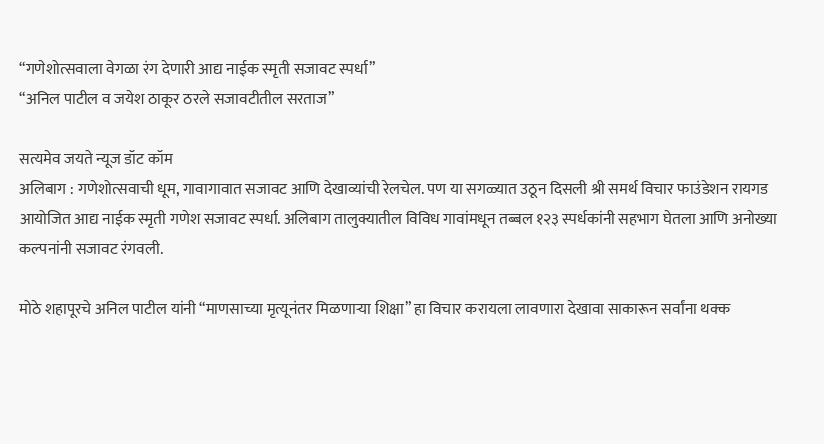“गणेशोत्सवाला वेगळा रंग देणारी आद्य नाईक स्मृती सजावट स्पर्धा”
“अनिल पाटील व जयेश ठाकूर ठरले सजावटीतील सरताज”

सत्यमेव जयते न्यूज डॉट कॉम
अलिबाग : गणेशोत्सवाची धूम, गावागावात सजावट आणि देखाव्यांची रेलचेल. पण या सगळ्यात उठून दिसली श्री समर्थ विचार फाउंडेशन रायगड आयोजित आद्य नाईक स्मृती गणेश सजावट स्पर्धा. अलिबाग तालुक्यातील विविध गावांमधून तब्बल १२३ स्पर्धकांनी सहभाग घेतला आणि अनोख्या कल्पनांनी सजावट रंगवली.

मोठे शहापूरचे अनिल पाटील यांनी “माणसाच्या मृत्यूनंतर मिळणाऱ्या शिक्षा” हा विचार करायला लावणारा देखावा साकारून सर्वांना थक्क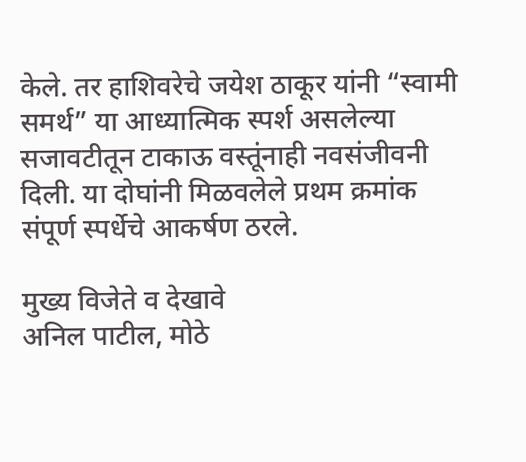केले. तर हाशिवरेचे जयेश ठाकूर यांनी “स्वामी समर्थ” या आध्यात्मिक स्पर्श असलेल्या सजावटीतून टाकाऊ वस्तूंनाही नवसंजीवनी दिली. या दोघांनी मिळवलेले प्रथम क्रमांक संपूर्ण स्पर्धेचे आकर्षण ठरले.

मुख्य विजेते व देखावे
अनिल पाटील, मोठे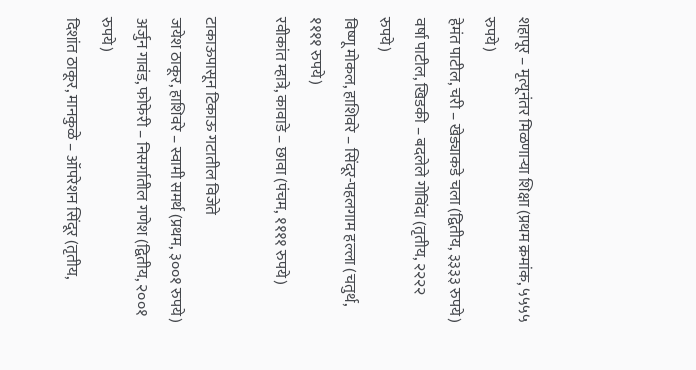शहापूर – मृत्यूनंतर मिळणाऱ्या शिक्षा (प्रथम क्रमांक, ५५५५ रुपये)
हेमंत पाटील, चरी – खेड्याकडे चला (द्वितीय, ३३३३ रुपये)
वर्षा पाटील, खिडकी – बदलेले गोविंदा (तृतीय, २२२२ रुपये)
विष्णू मोकल, हाशिवरे – सिंदूर-पहलगाम हल्ला (चतुर्थ, ११११ रुपये)
रवीकांत म्हात्रे, कावाडे – छावा (पंचम, ११११ रुपये)

टाकाऊपासून टिकाऊ गटातील विजेते
जयेश ठाकूर, हाशिवरे – स्वामी समर्थ (प्रथम, ३००१ रुपये)
अर्जुन गावंड, फोफेरी – निसर्गातील गणेश (द्वितीय, २००१ रुपये)
दिशांत ठाकूर, मानकुळे – ऑपरेशन सिंदूर (तृतीय,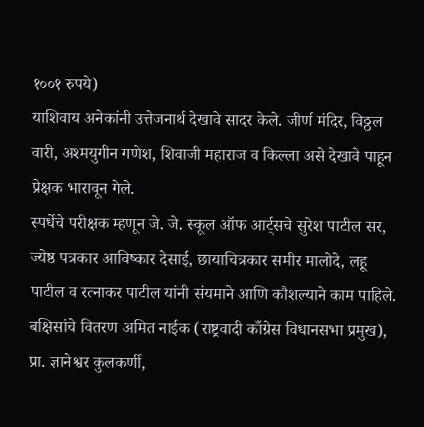१००१ रुपये)
याशिवाय अनेकांनी उत्तेजनार्थ देखावे सादर केले. जीर्ण मंदिर, विठ्ठल वारी, अश्मयुगीन गणेश, शिवाजी महाराज व किल्ला असे देखावे पाहून प्रेक्षक भारावून गेले.
स्पर्धेचे परीक्षक म्हणून जे. जे. स्कूल ऑफ आर्ट्सचे सुरेश पाटील सर, ज्येष्ठ पत्रकार आविष्कार देसाई, छायाचित्रकार समीर मालोदे, लहू पाटील व रत्नाकर पाटील यांनी संयमाने आणि कौशल्याने काम पाहिले.
बक्षिसांचे वितरण अमित नाईक (राष्ट्रवादी काँग्रेस विधानसभा प्रमुख), प्रा. ज्ञानेश्वर कुलकर्णी,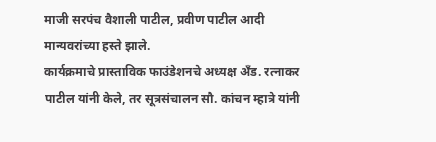माजी सरपंच वैशाली पाटील, प्रवीण पाटील आदी मान्यवरांच्या हस्ते झाले.
कार्यक्रमाचे प्रास्ताविक फाउंडेशनचे अध्यक्ष अँड. रत्नाकर पाटील यांनी केले, तर सूत्रसंचालन सौ. कांचन म्हात्रे यांनी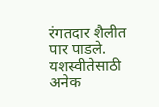रंगतदार शैलीत पार पाडले. यशस्वीतेसाठी अनेक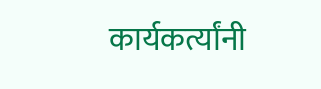कार्यकर्त्यांनी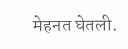मेहनत घेतली.